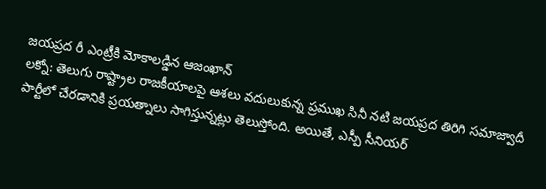జయప్రద రీ ఎంట్రీకి మోకాలడ్డిన ఆజంఖాన్
లక్నో: తెలుగు రాష్ట్రాల రాజకీయాలపై ఆశలు వదులుకున్న ప్రముఖ సినీ నటి జయప్రద తిరిగి సమాజ్వాదీ పార్టీలో చేరడానికి ప్రయత్నాలు సాగిస్తున్నట్లు తెలుస్తోంది. అయితే, ఎస్పీ సీనియర్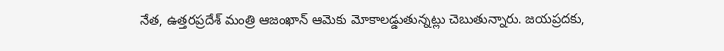నేత, ఉత్తరప్రదేశ్ మంత్రి ఆజంఖాన్ ఆమెకు మోకాలడ్డుతున్నట్లు చెబుతున్నారు. జయప్రదకు,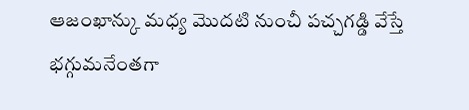ఆజంఖాన్కు మధ్య మొదటి నుంచీ పచ్చగడ్డి వేస్తే భగ్గుమనేంతగా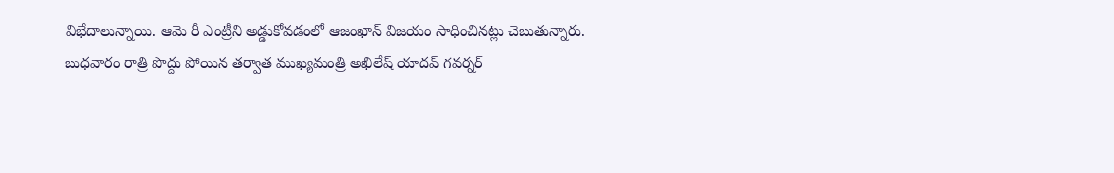విభేదాలున్నాయి. ఆమె రీ ఎంట్రీని అడ్డుకోవడంలో ఆజంఖాన్ విజయం సాధించినట్లు చెబుతున్నారు.
బుధవారం రాత్రి పొద్దు పోయిన తర్వాత ముఖ్యమంత్రి అఖిలేష్ యాదవ్ గవర్నర్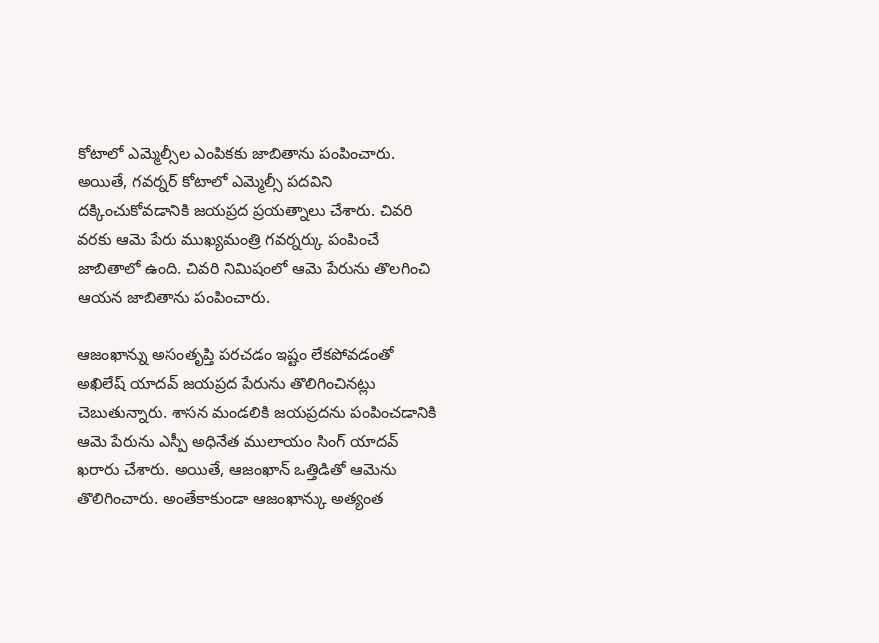కోటాలో ఎమ్మెల్సీల ఎంపికకు జాబితాను పంపించారు. అయితే, గవర్నర్ కోటాలో ఎమ్మెల్సీ పదవిని దక్కించుకోవడానికి జయప్రద ప్రయత్నాలు చేశారు. చివరి వరకు ఆమె పేరు ముఖ్యమంత్రి గవర్నర్కు పంపించే జాబితాలో ఉంది. చివరి నిమిషంలో ఆమె పేరును తొలగించి ఆయన జాబితాను పంపించారు.

ఆజంఖాన్ను అసంతృప్తి పరచడం ఇష్టం లేకపోవడంతో అఖిలేష్ యాదవ్ జయప్రద పేరును తొలిగించినట్లు చెబుతున్నారు. శాసన మండలికి జయప్రదను పంపించడానికి ఆమె పేరును ఎస్పీ అధినేత ములాయం సింగ్ యాదవ్ ఖరారు చేశారు. అయితే, ఆజంఖాన్ ఒత్తిడితో ఆమెను తొలిగించారు. అంతేకాకుండా ఆజంఖాన్కు అత్యంత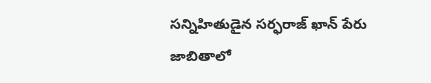సన్నిహితుడైన సర్ఫరాజ్ ఖాన్ పేరు జాబితాలో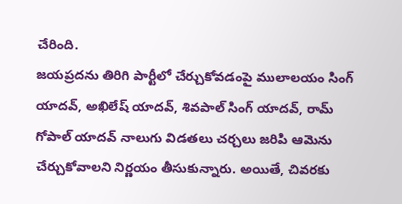చేరింది.
జయప్రదను తిరిగి పార్టీలో చేర్చుకోవడంపై ములాలయం సింగ్ యాదవ్, అఖిలేష్ యాదవ్, శివపాల్ సింగ్ యాదవ్, రామ్ గోపాల్ యాదవ్ నాలుగు విడతలు చర్చలు జరిపి ఆమెను చేర్చుకోవాలని నిర్ణయం తీసుకున్నారు. అయితే, చివరకు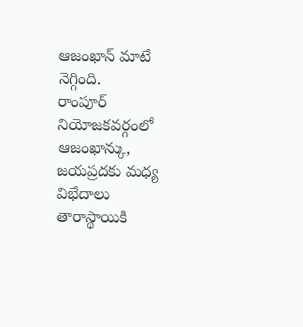ఆజంఖాన్ మాటే నెగ్గింది.
రాంపూర్ నియోజకవర్గంలో ఆజంఖాన్కు, జయప్రదకు మధ్య విభేదాలు తారాస్థాయికి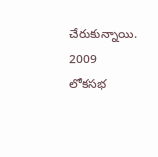చేరుకున్నాయి. 2009 లోకసభ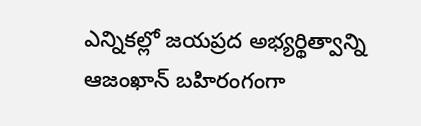ఎన్నికల్లో జయప్రద అభ్యర్థిత్వాన్ని ఆజంఖాన్ బహిరంగంగా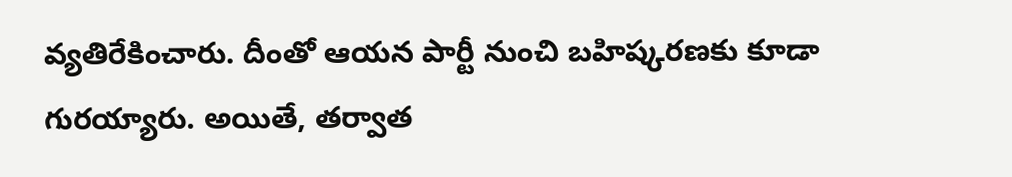వ్యతిరేకించారు. దీంతో ఆయన పార్టీ నుంచి బహిష్కరణకు కూడా గురయ్యారు. అయితే, తర్వాత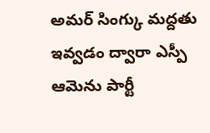అమర్ సింగ్కు మద్దతు ఇవ్వడం ద్వారా ఎస్పీ ఆమెను పార్టీ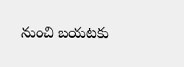నుంచి బయటకు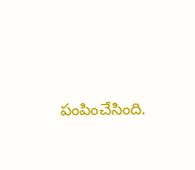పంపించేసింది.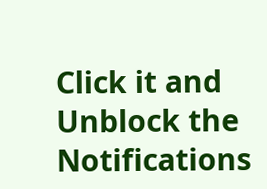Click it and Unblock the Notifications